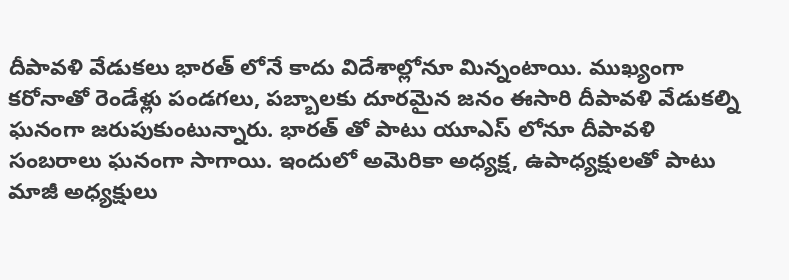దీపావళి వేడుకలు భారత్ లోనే కాదు విదేశాల్లోనూ మిన్నంటాయి. ముఖ్యంగా కరోనాతో రెండేళ్లు పండగలు, పబ్బాలకు దూరమైన జనం ఈసారి దీపావళి వేడుకల్ని ఘనంగా జరుపుకుంటున్నారు. భారత్ తో పాటు యూఎస్ లోనూ దీపావళి సంబరాలు ఘనంగా సాగాయి. ఇందులో అమెరికా అధ్యక్ష, ఉపాధ్యక్షులతో పాటు మాజీ అధ్యక్షులు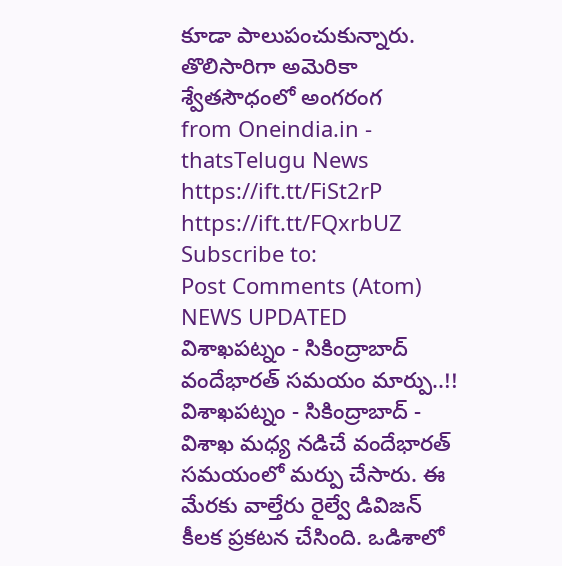కూడా పాలుపంచుకున్నారు. తొలిసారిగా అమెరికా శ్వేతసౌధంలో అంగరంగ
from Oneindia.in - thatsTelugu News https://ift.tt/FiSt2rP
https://ift.tt/FQxrbUZ
Subscribe to:
Post Comments (Atom)
NEWS UPDATED
విశాఖపట్నం - సికింద్రాబాద్ వందేభారత్ సమయం మార్పు..!!
విశాఖపట్నం - సికింద్రాబాద్ - విశాఖ మధ్య నడిచే వందేభారత్ సమయంలో మర్పు చేసారు. ఈ మేరకు వాల్తేరు రైల్వే డివిజన్ కీలక ప్రకటన చేసింది. ఒడిశాలో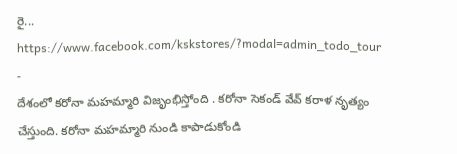రై...
https://www.facebook.com/kskstores/?modal=admin_todo_tour
-
దేశంలో కరోనా మహమ్మారి విజృంభిస్తోంది . కరోనా సెకండ్ వేవ్ కరాళ నృత్యం చేస్తుంది. కరోనా మహమ్మారి నుండి కాపాడుకోండి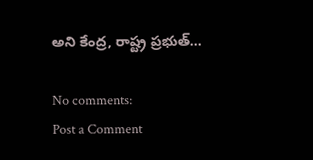అని కేంద్ర, రాష్ట్ర ప్రభుత్...

No comments:
Post a Comment